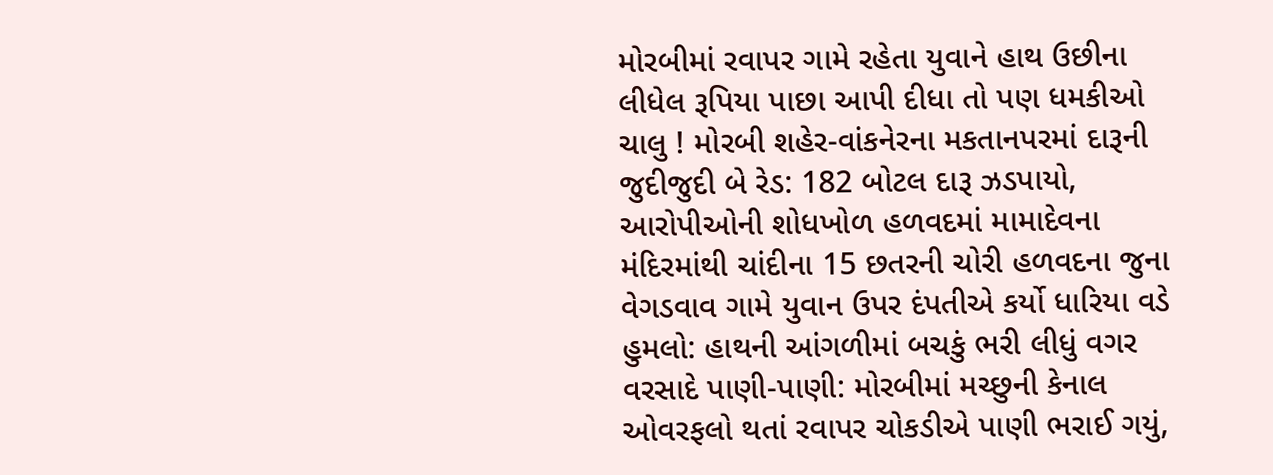મોરબીમાં રવાપર ગામે રહેતા યુવાને હાથ ઉછીના લીધેલ રૂપિયા પાછા આપી દીધા તો પણ ધમકીઓ ચાલુ ! મોરબી શહેર-વાંકનેરના મકતાનપરમાં દારૂની જુદીજુદી બે રેડ: 182 બોટલ દારૂ ઝડપાયો, આરોપીઓની શોધખોળ હળવદમાં મામાદેવના મંદિરમાંથી ચાંદીના 15 છતરની ચોરી હળવદના જુના વેગડવાવ ગામે યુવાન ઉપર દંપતીએ કર્યો ધારિયા વડે હુમલો: હાથની આંગળીમાં બચકું ભરી લીધું વગર વરસાદે પાણી-પાણી: મોરબીમાં મચ્છુની કેનાલ ઓવરફલો થતાં રવાપર ચોકડીએ પાણી ભરાઈ ગયું,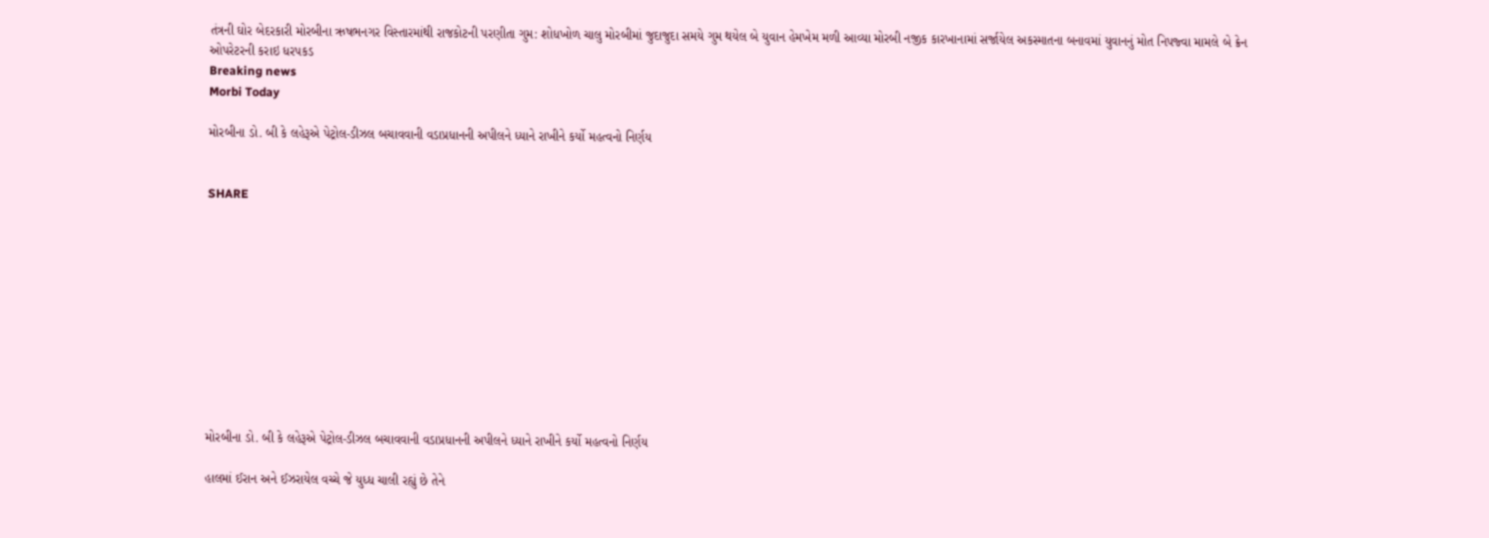તંત્રની ઘોર બેદરકારી મોરબીના ઋષભનગર વિસ્તારમાંથી રાજકોટની પરણીતા ગુમ: શોધખોળ ચાલુ મોરબીમાં જુદાજુદા સમયે ગુમ થયેલ બે યુવાન હેમખેમ મળી આવ્યા મોરબી નજીક કારખાનામાં સર્જાયેલ અકસ્માતના બનાવમાં યુવાનનું મોત નિપજ્વા મામલે બે ક્રેન ઓપરેટરની કરાઇ ધરપકડ
Breaking news
Morbi Today

મોરબીના ડો. બી કે લહેરૂએ પેટ્રોલ-ડીઝલ બચાવવાની વડાપ્રધાનની અપીલને ધ્યાને રાખીને કર્યો મહત્વનો નિર્ણય


SHARE











મોરબીના ડો. બી કે લહેરૂએ પેટ્રોલ-ડીઝલ બચાવવાની વડાપ્રધાનની અપીલને ધ્યાને રાખીને કર્યો મહત્વનો નિર્ણય

હાલમાં ઈરાન અને ઈઝરાયેલ વચ્ચે જે યુધ્ધ ચાલી રહ્યું છે તેને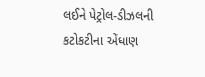લઈને પેટ્રોલ-ડીઝલની કટોકટીના એંધાણ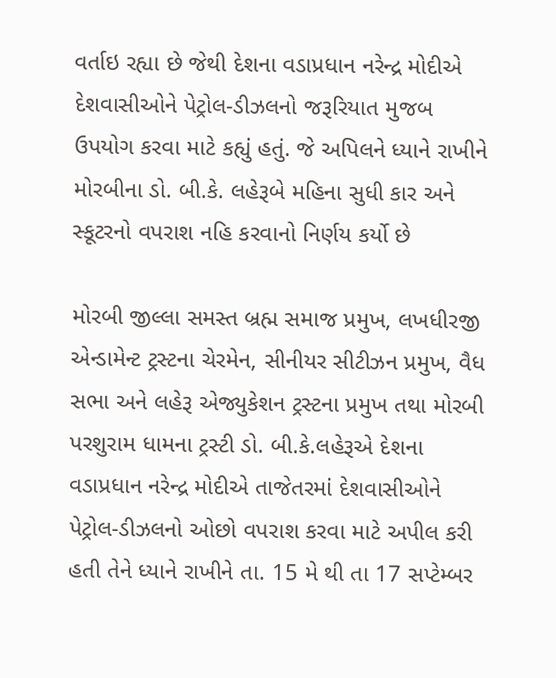વર્તાઇ રહ્યા છે જેથી દેશના વડાપ્રધાન નરેન્દ્ર મોદીએ દેશવાસીઓને પેટ્રોલ-ડીઝલનો જરૂરિયાત મુજબ ઉપયોગ કરવા માટે કહ્યું હતું. જે અપિલને ધ્યાને રાખીને મોરબીના ડો. બી.કે. લહેરૂબે મહિના સુધી કાર અને સ્કૂટરનો વપરાશ નહિ કરવાનો નિર્ણય કર્યો છે

મોરબી જીલ્લા સમસ્ત બ્રહ્મ સમાજ પ્રમુખ, લખધીરજી એન્ડામેન્ટ ટ્રસ્ટના ચેરમેન, સીનીયર સીટીઝન પ્રમુખ, વૈધ સભા અને લહેરૂ એજ્યુકેશન ટ્રસ્ટના પ્રમુખ તથા મોરબી પરશુરામ ધામના ટ્રસ્ટી ડો. બી.કે.લહેરૂએ દેશના વડાપ્રધાન નરેન્દ્ર મોદીએ તાજેતરમાં દેશવાસીઓને પેટ્રોલ-ડીઝલનો ઓછો વપરાશ કરવા માટે અપીલ કરી હતી તેને ધ્યાને રાખીને તા. 15 મે થી તા 17 સપ્ટેમ્બર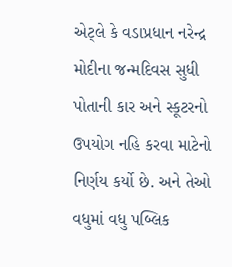એટ્લે કે વડાપ્રધાન નરેન્દ્ર મોદીના જન્મદિવસ સુધી પોતાની કાર અને સ્કૂટરનો ઉપયોગ નહિ કરવા માટેનો નિર્ણય કર્યો છે. અને તેઓ વધુમાં વધુ પબ્લિક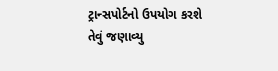ટ્રાન્સપોર્ટનો ઉપયોગ કરશે તેવું જણાવ્યુ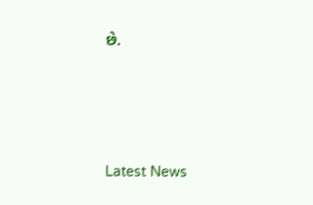છે.






Latest News